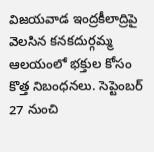విజయవాడ ఇంద్రకీలాద్రిపై వెలసిన కనకదుర్గమ్మ ఆలయంలో భక్తుల కోసం కొత్త నిబంధనలు. సెప్టెంబర్ 27 నుంచి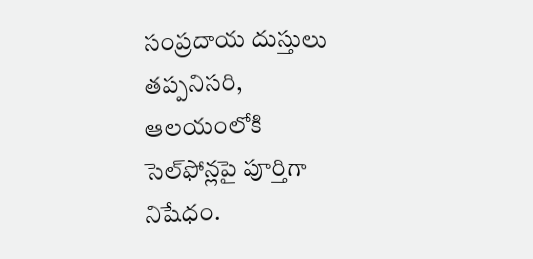సంప్రదాయ దుస్తులు తప్పనిసరి, ఆలయంలోకి సెల్‌ఫోన్లపై పూర్తిగా నిషేధం.